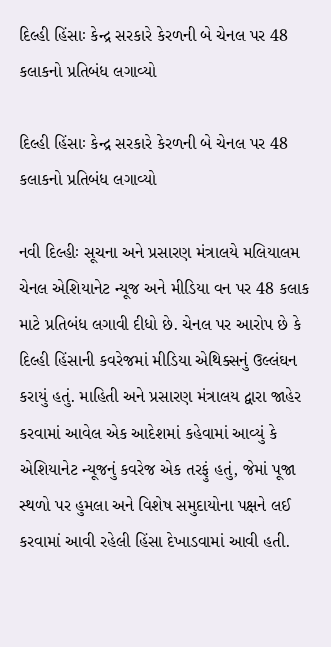દિલ્હી હિંસાઃ કેન્દ્ર સરકારે કેરળની બે ચેનલ પર 48 કલાકનો પ્રતિબંધ લગાવ્યો

દિલ્હી હિંસાઃ કેન્દ્ર સરકારે કેરળની બે ચેનલ પર 48 કલાકનો પ્રતિબંધ લગાવ્યો

નવી દિલ્હીઃ સૂચના અને પ્રસારણ મંત્રાલયે મલિયાલમ ચેનલ એશિયાનેટ ન્યૂજ અને મીડિયા વન પર 48 કલાક માટે પ્રતિબંધ લગાવી દીધો છે. ચેનલ પર આરોપ છે કે દિલ્હી હિંસાની કવરેજમાં મીડિયા એથિક્સનું ઉલ્લંઘન કરાયું હતું. માહિતી અને પ્રસારણ મંત્રાલય દ્વારા જાહેર કરવામાં આવેલ એક આદેશમાં કહેવામાં આવ્યું કે એશિયાનેટ ન્યૂજનું કવરેજ એક તરફું હતું, જેમાં પૂજા સ્થળો પર હુમલા અને વિશેષ સમુદાયોના પક્ષને લઈ કરવામાં આવી રહેલી હિંસા દેખાડવામાં આવી હતી.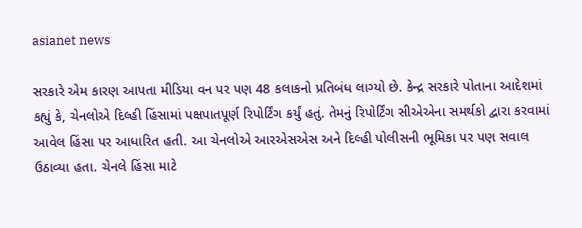asianet news

સરકારે એમ કારણ આપતા મીડિયા વન પર પણ 48 કલાકનો પ્રતિબંધ લાગ્યો છે. કેન્દ્ર સરકારે પોતાના આદેશમાં કહ્યું કે, ચેનલોએ દિલ્હી હિંસામાં પક્ષપાતપૂર્ણ રિપોર્ટિંગ કર્યું હતું. તેમનું રિપોર્ટિંગ સીએએના સમર્થકો દ્વારા કરવામાં આવેલ હિંસા પર આધારિત હતી. આ ચેનલોએ આરએસએસ અને દિલ્હી પોલીસની ભૂમિકા પર પણ સવાલ ઉઠાવ્યા હતા. ચેનલે હિંસા માટે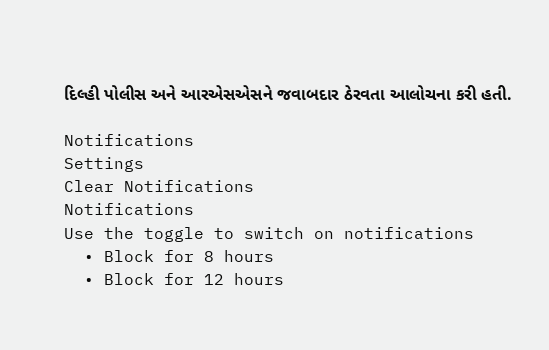દિલ્હી પોલીસ અને આરએસએસને જવાબદાર ઠેરવતા આલોચના કરી હતી.

Notifications
Settings
Clear Notifications
Notifications
Use the toggle to switch on notifications
  • Block for 8 hours
  • Block for 12 hours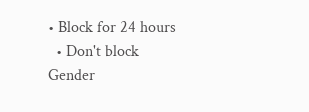• Block for 24 hours
  • Don't block
Gender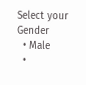Select your Gender
  • Male
  •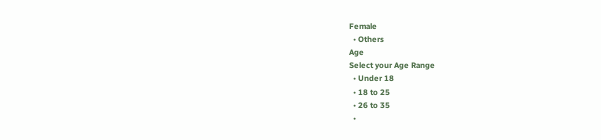Female
  • Others
Age
Select your Age Range
  • Under 18
  • 18 to 25
  • 26 to 35
  •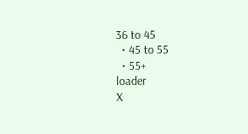36 to 45
  • 45 to 55
  • 55+
loader
X